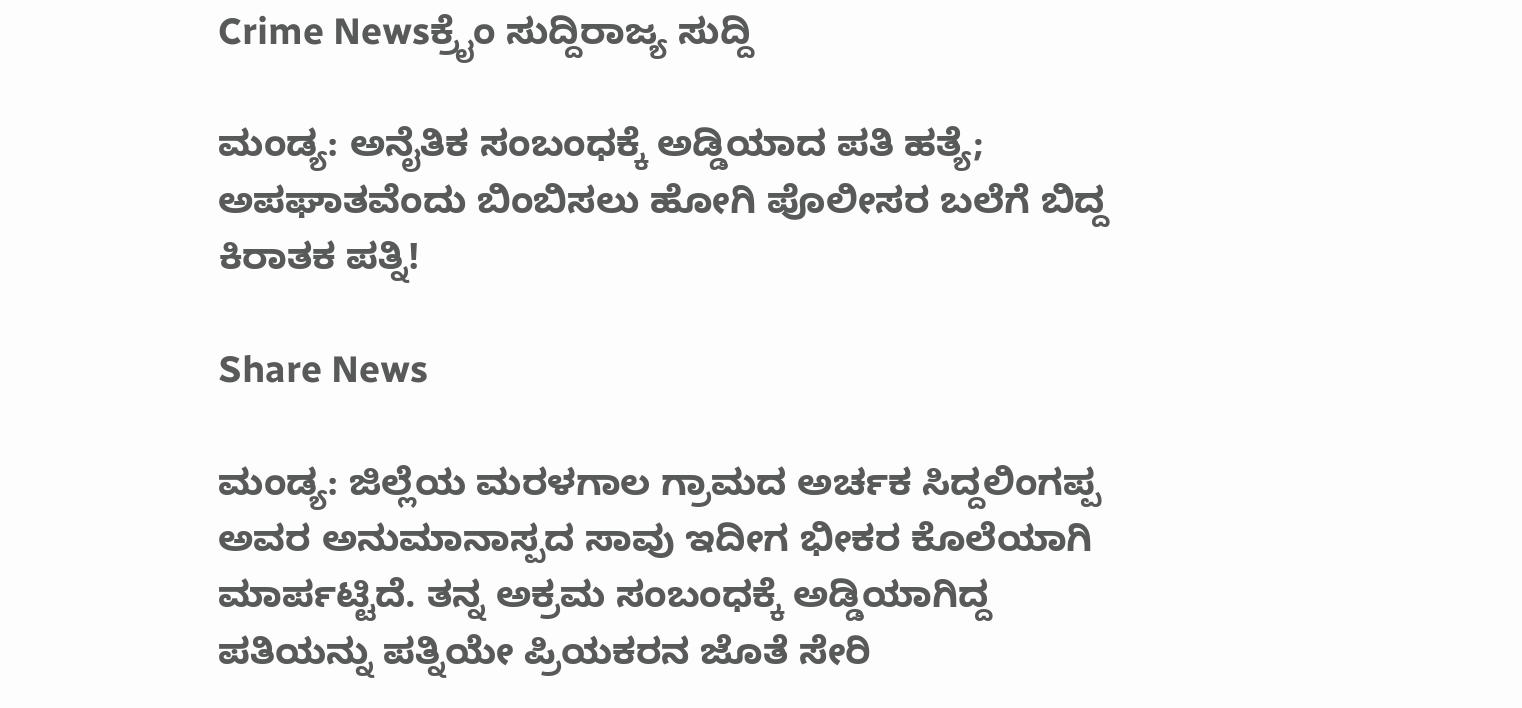Crime Newsಕ್ರೈಂ ಸುದ್ದಿರಾಜ್ಯ ಸುದ್ದಿ

ಮಂಡ್ಯ: ಅನೈತಿಕ ಸಂಬಂಧಕ್ಕೆ ಅಡ್ಡಿಯಾದ ಪತಿ ಹತ್ಯೆ; ಅಪಘಾತವೆಂದು ಬಿಂಬಿಸಲು ಹೋಗಿ ಪೊಲೀಸರ ಬಲೆಗೆ ಬಿದ್ದ ಕಿರಾತಕ ಪತ್ನಿ!

Share News

ಮಂಡ್ಯ: ಜಿಲ್ಲೆಯ ಮರಳಗಾಲ ಗ್ರಾಮದ ಅರ್ಚಕ ಸಿದ್ದಲಿಂಗಪ್ಪ ಅವರ ಅನುಮಾನಾಸ್ಪದ ಸಾವು ಇದೀಗ ಭೀಕರ ಕೊಲೆಯಾಗಿ ಮಾರ್ಪಟ್ಟಿದೆ. ತನ್ನ ಅಕ್ರಮ ಸಂಬಂಧಕ್ಕೆ ಅಡ್ಡಿಯಾಗಿದ್ದ ಪತಿಯನ್ನು ಪತ್ನಿಯೇ ಪ್ರಿಯಕರನ ಜೊತೆ ಸೇರಿ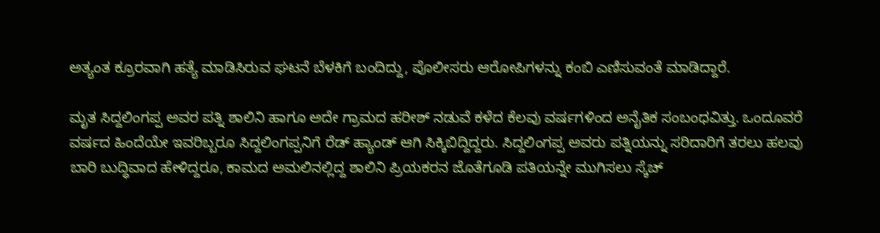ಅತ್ಯಂತ ಕ್ರೂರವಾಗಿ ಹತ್ಯೆ ಮಾಡಿಸಿರುವ ಘಟನೆ ಬೆಳಕಿಗೆ ಬಂದಿದ್ದು, ಪೊಲೀಸರು ಆರೋಪಿಗಳನ್ನು ಕಂಬಿ ಎಣಿಸುವಂತೆ ಮಾಡಿದ್ದಾರೆ.

ಮೃತ ಸಿದ್ದಲಿಂಗಪ್ಪ ಅವರ ಪತ್ನಿ ಶಾಲಿನಿ ಹಾಗೂ ಅದೇ ಗ್ರಾಮದ ಹರೀಶ್ ನಡುವೆ ಕಳೆದ ಕೆಲವು ವರ್ಷಗಳಿಂದ ಅನೈತಿಕ ಸಂಬಂಧವಿತ್ತು. ಒಂದೂವರೆ ವರ್ಷದ ಹಿಂದೆಯೇ ಇವರಿಬ್ಬರೂ ಸಿದ್ದಲಿಂಗಪ್ಪನಿಗೆ ರೆಡ್ ಹ್ಯಾಂಡ್ ಆಗಿ ಸಿಕ್ಕಿಬಿದ್ದಿದ್ದರು. ಸಿದ್ದಲಿಂಗಪ್ಪ ಅವರು ಪತ್ನಿಯನ್ನು ಸರಿದಾರಿಗೆ ತರಲು ಹಲವು ಬಾರಿ ಬುದ್ಧಿವಾದ ಹೇಳಿದ್ದರೂ, ಕಾಮದ ಅಮಲಿನಲ್ಲಿದ್ದ ಶಾಲಿನಿ ಪ್ರಿಯಕರನ ಜೊತೆಗೂಡಿ ಪತಿಯನ್ನೇ ಮುಗಿಸಲು ಸ್ಕೆಚ್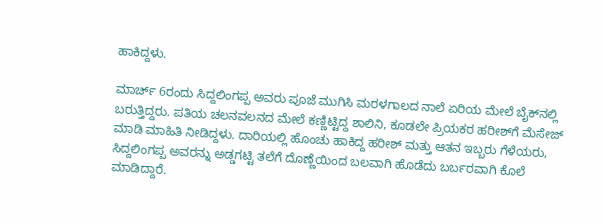ಹಾಕಿದ್ದಳು.

ಮಾರ್ಚ್ 6ರಂದು ಸಿದ್ದಲಿಂಗಪ್ಪ ಅವರು ಪೂಜೆ ಮುಗಿಸಿ ಮರಳಗಾಲದ ನಾಲೆ ಏರಿಯ ಮೇಲೆ ಬೈಕ್‌ನಲ್ಲಿ ಬರುತ್ತಿದ್ದರು. ಪತಿಯ ಚಲನವಲನದ ಮೇಲೆ ಕಣ್ಣಿಟ್ಟಿದ್ದ ಶಾಲಿನಿ, ಕೂಡಲೇ ಪ್ರಿಯಕರ ಹರೀಶ್‌ಗೆ ಮೆಸೇಜ್ ಮಾಡಿ ಮಾಹಿತಿ ನೀಡಿದ್ದಳು. ದಾರಿಯಲ್ಲಿ ಹೊಂಚು ಹಾಕಿದ್ದ ಹರೀಶ್ ಮತ್ತು ಆತನ ಇಬ್ಬರು ಗೆಳೆಯರು, ಸಿದ್ದಲಿಂಗಪ್ಪ ಅವರನ್ನು ಅಡ್ಡಗಟ್ಟಿ ತಲೆಗೆ ದೊಣ್ಣೆಯಿಂದ ಬಲವಾಗಿ ಹೊಡೆದು ಬರ್ಬರವಾಗಿ ಕೊಲೆ ಮಾಡಿದ್ದಾರೆ.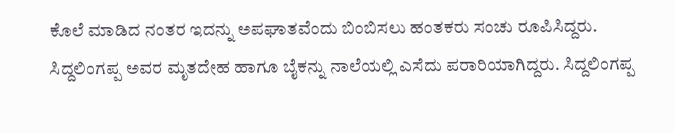ಕೊಲೆ ಮಾಡಿದ ನಂತರ ಇದನ್ನು ಅಪಘಾತವೆಂದು ಬಿಂಬಿಸಲು ಹಂತಕರು ಸಂಚು ರೂಪಿಸಿದ್ದರು. ಸಿದ್ದಲಿಂಗಪ್ಪ ಅವರ ಮೃತದೇಹ ಹಾಗೂ ಬೈಕನ್ನು ನಾಲೆಯಲ್ಲಿ ಎಸೆದು ಪರಾರಿಯಾಗಿದ್ದರು. ಸಿದ್ದಲಿಂಗಪ್ಪ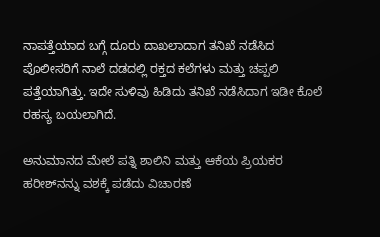ನಾಪತ್ತೆಯಾದ ಬಗ್ಗೆ ದೂರು ದಾಖಲಾದಾಗ ತನಿಖೆ ನಡೆಸಿದ ಪೊಲೀಸರಿಗೆ ನಾಲೆ ದಡದಲ್ಲಿ ರಕ್ತದ ಕಲೆಗಳು ಮತ್ತು ಚಪ್ಪಲಿ ಪತ್ತೆಯಾಗಿತ್ತು. ಇದೇ ಸುಳಿವು ಹಿಡಿದು ತನಿಖೆ ನಡೆಸಿದಾಗ ಇಡೀ ಕೊಲೆ ರಹಸ್ಯ ಬಯಲಾಗಿದೆ.

ಅನುಮಾನದ ಮೇಲೆ ಪತ್ನಿ ಶಾಲಿನಿ ಮತ್ತು ಆಕೆಯ ಪ್ರಿಯಕರ ಹರೀಶ್‌ನನ್ನು ವಶಕ್ಕೆ ಪಡೆದು ವಿಚಾರಣೆ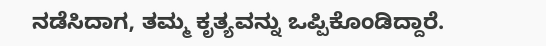ನಡೆಸಿದಾಗ, ತಮ್ಮ ಕೃತ್ಯವನ್ನು ಒಪ್ಪಿಕೊಂಡಿದ್ದಾರೆ.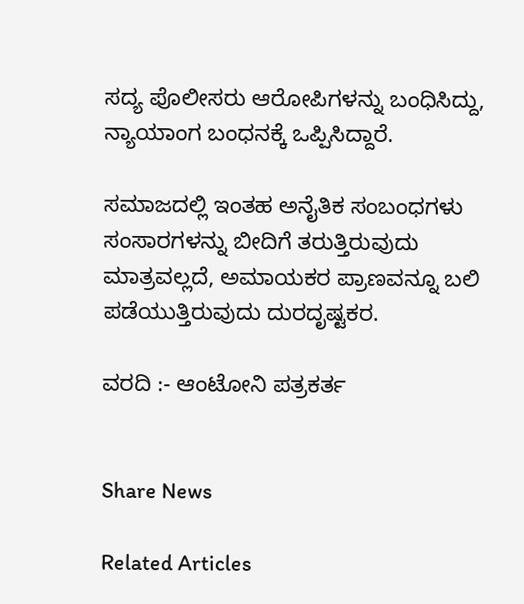ಸದ್ಯ ಪೊಲೀಸರು ಆರೋಪಿಗಳನ್ನು ಬಂಧಿಸಿದ್ದು, ನ್ಯಾಯಾಂಗ ಬಂಧನಕ್ಕೆ ಒಪ್ಪಿಸಿದ್ದಾರೆ.

ಸಮಾಜದಲ್ಲಿ ಇಂತಹ ಅನೈತಿಕ ಸಂಬಂಧಗಳು ಸಂಸಾರಗಳನ್ನು ಬೀದಿಗೆ ತರುತ್ತಿರುವುದು ಮಾತ್ರವಲ್ಲದೆ, ಅಮಾಯಕರ ಪ್ರಾಣವನ್ನೂ ಬಲಿ ಪಡೆಯುತ್ತಿರುವುದು ದುರದೃಷ್ಟಕರ.

ವರದಿ :- ಆಂಟೋನಿ ಪತ್ರಕರ್ತ


Share News

Related Articles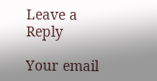Leave a Reply

Your email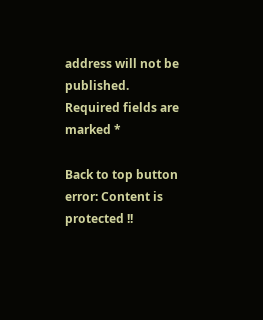address will not be published. Required fields are marked *

Back to top button
error: Content is protected !!